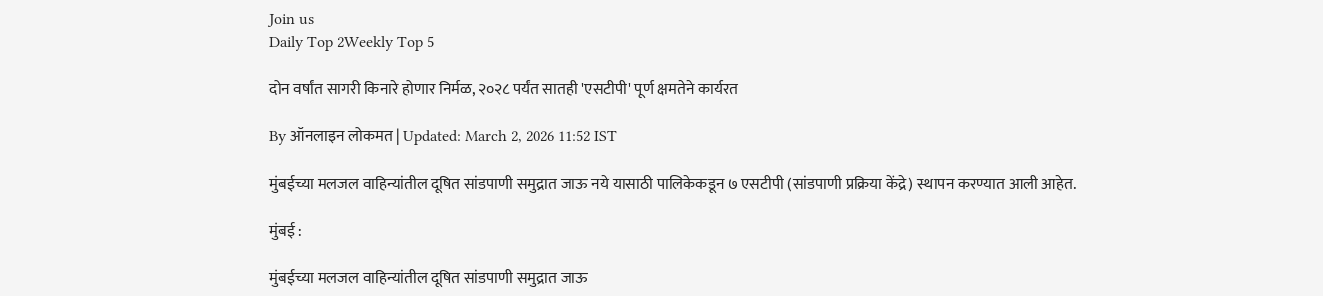Join us
Daily Top 2Weekly Top 5

दोन वर्षांत सागरी किनारे होणार निर्मळ, २०२८ पर्यंत सातही 'एसटीपी' पूर्ण क्षमतेने कार्यरत

By ऑनलाइन लोकमत | Updated: March 2, 2026 11:52 IST

मुंबईच्या मलजल वाहिन्यांतील दूषित सांडपाणी समुद्रात जाऊ नये यासाठी पालिकेकडून ७ एसटीपी (सांडपाणी प्रक्रिया केंद्रे) स्थापन करण्यात आली आहेत.

मुंबई :

मुंबईच्या मलजल वाहिन्यांतील दूषित सांडपाणी समुद्रात जाऊ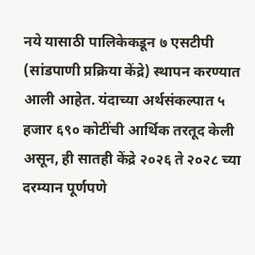नये यासाठी पालिकेकडून ७ एसटीपी (सांडपाणी प्रक्रिया केंद्रे) स्थापन करण्यात आली आहेत. यंदाच्या अर्थसंकल्पात ५ हजार ६९० कोटींची आर्थिक तरतूद केली असून, ही सातही केंद्रे २०२६ ते २०२८ च्या दरम्यान पूर्णपणे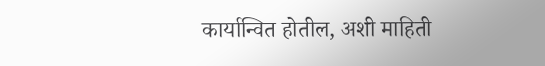कार्यान्वित होतील, अशी माहिती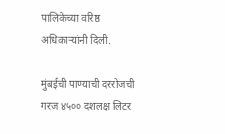पालिकेच्या वरिष्ठ अधिकाऱ्यांनी दिली.

मुंबईची पाण्याची दररोजची गरज ४५०० दशलक्ष लिटर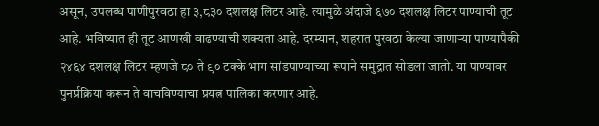असून, उपलब्ध पाणीपुरवठा हा ३,८३० दशलक्ष लिटर आहे. त्यामुळे अंदाजे ६७० दशलक्ष लिटर पाण्याची तूट आहे. भविष्यात ही तूट आणखी वाढण्याची शक्यता आहे. दरम्यान, शहरात पुरवठा केल्या जाणाऱ्या पाण्यापैकी २४६४ दशलक्ष लिटर म्हणजे ८० ते ९० टक्के भाग सांडपाण्याच्या रूपाने समुद्रात सोडला जातो. या पाण्यावर पुनर्प्रक्रिया करून ते वाचविण्याचा प्रयत्न पालिका करणार आहे.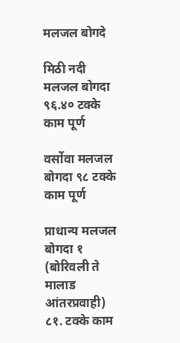मलजल बोगदे

मिठी नदी मलजल बोगदा ९६.४० टक्के काम पूर्ण

वर्सोवा मलजल बोगदा ९८ टक्के काम पूर्ण

प्राधान्य मलजल बोगदा १ (बोरिवली ते मालाड आंतरप्रवाही) ८१. टक्के काम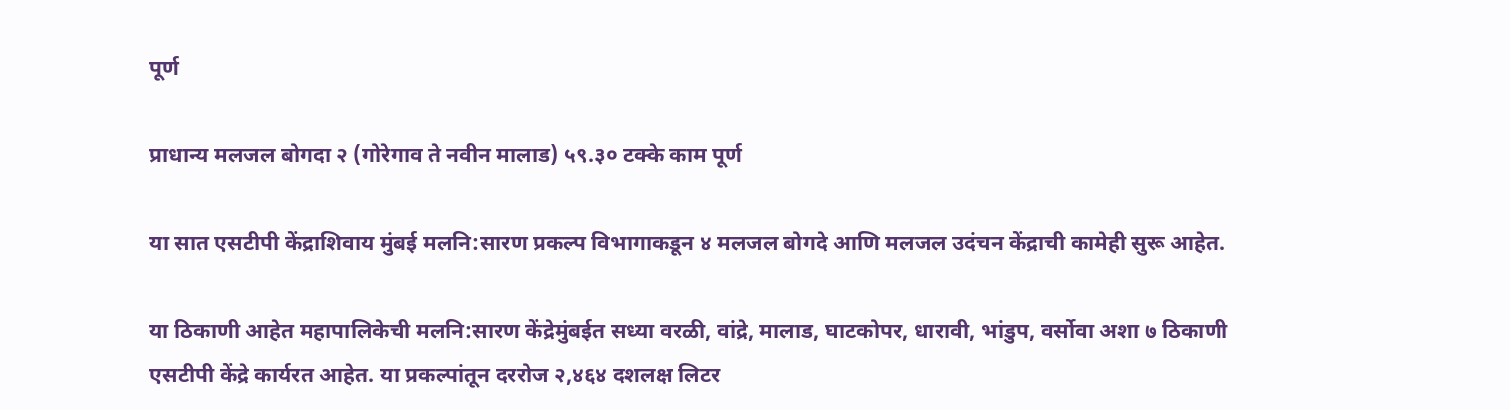पूर्ण

प्राधान्य मलजल बोगदा २ (गोरेगाव ते नवीन मालाड) ५९.३० टक्के काम पूर्ण

या सात एसटीपी केंद्राशिवाय मुंबई मलनि:सारण प्रकल्प विभागाकडून ४ मलजल बोगदे आणि मलजल उदंचन केंद्राची कामेही सुरू आहेत.

या ठिकाणी आहेत महापालिकेची मलनि:सारण केंद्रेमुंबईत सध्या वरळी, वांद्रे, मालाड, घाटकोपर, धारावी, भांडुप, वर्सोवा अशा ७ ठिकाणी एसटीपी केंद्रे कार्यरत आहेत. या प्रकल्पांतून दररोज २,४६४ दशलक्ष लिटर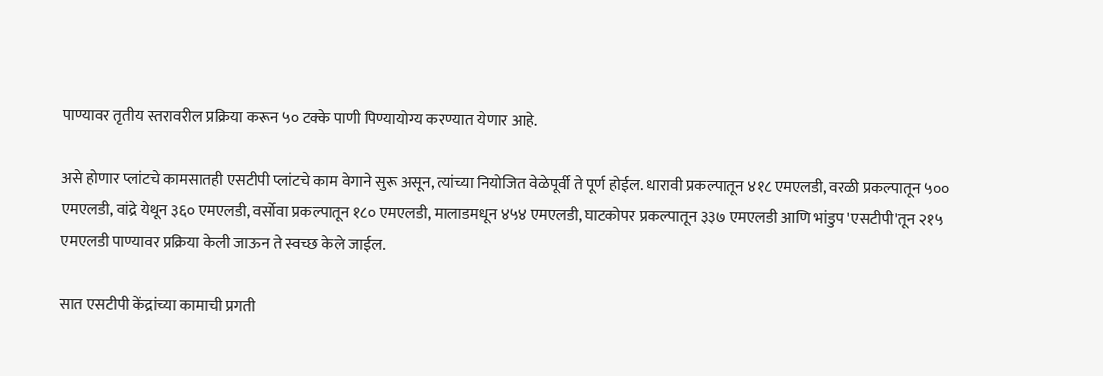पाण्यावर तृतीय स्तरावरील प्रक्रिया करून ५० टक्के पाणी पिण्यायोग्य करण्यात येणार आहे.

असे होणार प्लांटचे कामसातही एसटीपी प्लांटचे काम वेगाने सुरू असून, त्यांच्या नियोजित वेळेपूर्वी ते पूर्ण होईल. धारावी प्रकल्पातून ४१८ एमएलडी, वरळी प्रकल्पातून ५०० एमएलडी, वांद्रे येथून ३६० एमएलडी, वर्सोवा प्रकल्पातून १८० एमएलडी, मालाडमधून ४५४ एमएलडी, घाटकोपर प्रकल्पातून ३३७ एमएलडी आणि भांडुप 'एसटीपी'तून २१५ एमएलडी पाण्यावर प्रक्रिया केली जाऊन ते स्वच्छ केले जाईल.

सात एसटीपी केंद्रांच्या कामाची प्रगती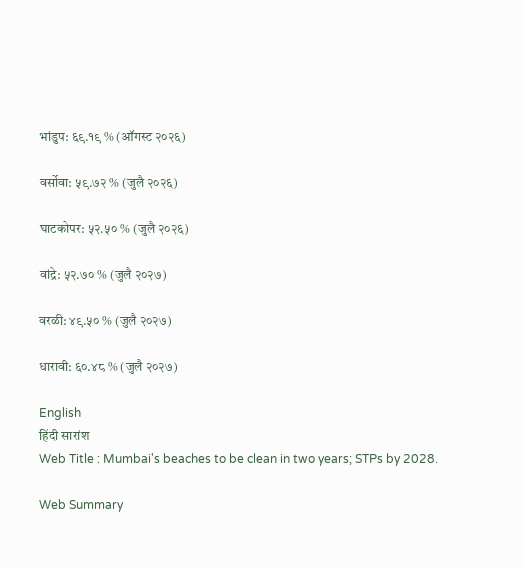भांडुप: ६९.१९ % (ऑगस्ट २०२६)

वर्सोवा: ५९.७२ % (जुलै २०२६)

घाटकोपर: ५२.५० % (जुलै २०२६)

वांद्रे: ५२.७० % (जुलै २०२७)

वरळी: ४९.५० % (जुलै २०२७)

धारावी: ६०.४८ % (जुलै २०२७)

English
हिंदी सारांश
Web Title : Mumbai's beaches to be clean in two years; STPs by 2028.

Web Summary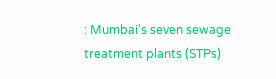: Mumbai's seven sewage treatment plants (STPs)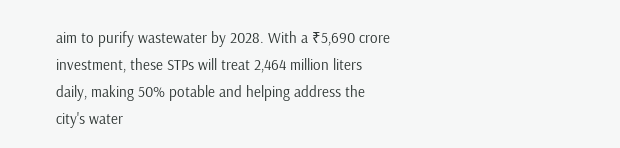aim to purify wastewater by 2028. With a ₹5,690 crore investment, these STPs will treat 2,464 million liters daily, making 50% potable and helping address the city's water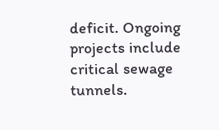deficit. Ongoing projects include critical sewage tunnels.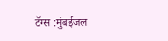टॅग्स :मुंबईजल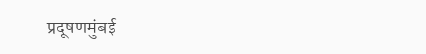प्रदूषणमुंबई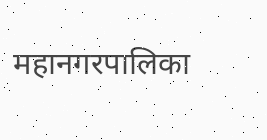महानगरपालिका